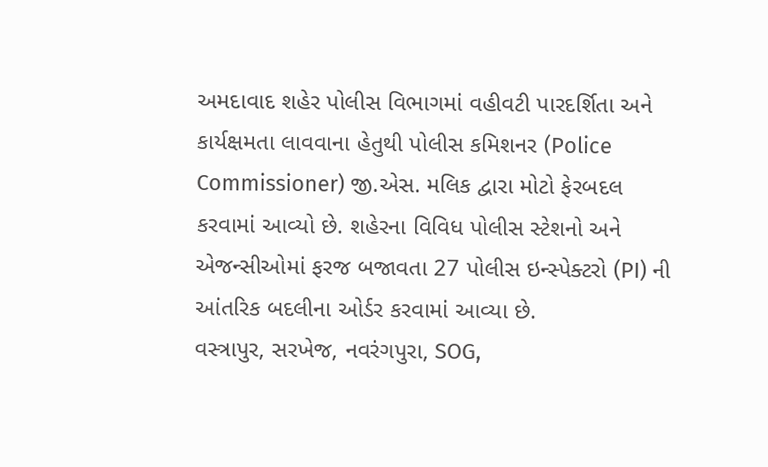અમદાવાદ શહેર પોલીસ વિભાગમાં વહીવટી પારદર્શિતા અને કાર્યક્ષમતા લાવવાના હેતુથી પોલીસ કમિશનર (Police Commissioner) જી.એસ. મલિક દ્વારા મોટો ફેરબદલ કરવામાં આવ્યો છે. શહેરના વિવિધ પોલીસ સ્ટેશનો અને એજન્સીઓમાં ફરજ બજાવતા 27 પોલીસ ઇન્સ્પેક્ટરો (PI) ની આંતરિક બદલીના ઓર્ડર કરવામાં આવ્યા છે.
વસ્ત્રાપુર, સરખેજ, નવરંગપુરા, SOG,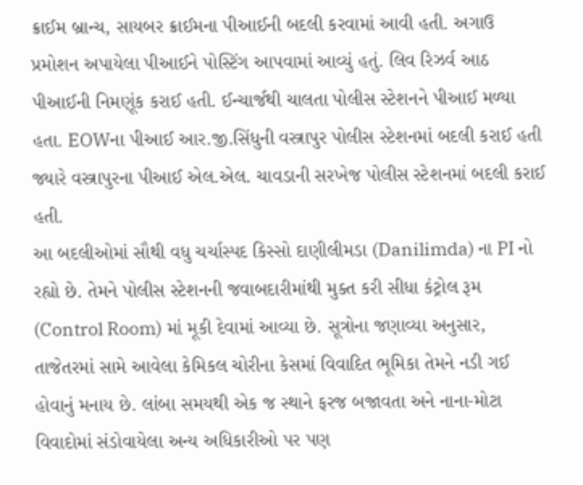ક્રાઈમ બ્રાન્ચ, સાયબર ક્રાઈમના પીઆઈની બદલી કરવામાં આવી હતી. અગાઉ પ્રમોશન અપાયેલા પીઆઈને પોસ્ટિંગ આપવામાં આવ્યું હતું. લિવ રિઝર્વ આઠ પીઆઈની નિમણૂંક કરાઈ હતી. ઈન્ચાર્જથી ચાલતા પોલીસ સ્ટેશનને પીઆઈ મળ્યા હતા. EOWના પીઆઈ આર.જી.સિંધુની વસ્ત્રાપુર પોલીસ સ્ટેશનમાં બદલી કરાઈ હતી જ્યારે વસ્ત્રાપુરના પીઆઈ એલ.એલ. ચાવડાની સરખેજ પોલીસ સ્ટેશનમાં બદલી કરાઈ હતી.
આ બદલીઓમાં સૌથી વધુ ચર્ચાસ્પદ કિસ્સો દાણીલીમડા (Danilimda) ના PI નો રહ્યો છે. તેમને પોલીસ સ્ટેશનની જવાબદારીમાંથી મુક્ત કરી સીધા કંટ્રોલ રૂમ (Control Room) માં મૂકી દેવામાં આવ્યા છે. સૂત્રોના જણાવ્યા અનુસાર, તાજેતરમાં સામે આવેલા કેમિકલ ચોરીના કેસમાં વિવાદિત ભૂમિકા તેમને નડી ગઈ હોવાનું મનાય છે. લાંબા સમયથી એક જ સ્થાને ફરજ બજાવતા અને નાના-મોટા વિવાદોમાં સંડોવાયેલા અન્ય અધિકારીઓ પર પણ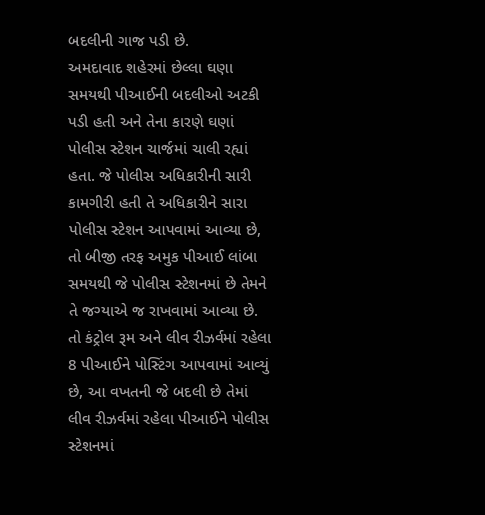બદલીની ગાજ પડી છે.
અમદાવાદ શહેરમાં છેલ્લા ઘણા સમયથી પીઆઈની બદલીઓ અટકી પડી હતી અને તેના કારણે ઘણાં પોલીસ સ્ટેશન ચાર્જમાં ચાલી રહ્યાં હતા. જે પોલીસ અધિકારીની સારી કામગીરી હતી તે અધિકારીને સારા પોલીસ સ્ટેશન આપવામાં આવ્યા છે, તો બીજી તરફ અમુક પીઆઈ લાંબા સમયથી જે પોલીસ સ્ટેશનમાં છે તેમને તે જગ્યાએ જ રાખવામાં આવ્યા છે. તો કંટ્રોલ રૂમ અને લીવ રીઝર્વમાં રહેલા 8 પીઆઈને પોસ્ટિંગ આપવામાં આવ્યું છે, આ વખતની જે બદલી છે તેમાં લીવ રીઝર્વમાં રહેલા પીઆઈને પોલીસ સ્ટેશનમાં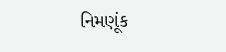નિમણૂંક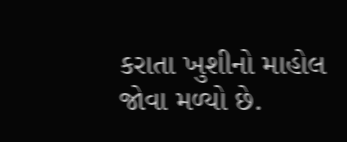કરાતા ખુશીનો માહોલ જોવા મળ્યો છે.